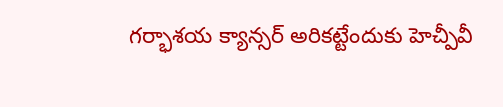గర్భాశయ క్యాన్సర్ అరికట్టేందుకు హెచ్పీవీ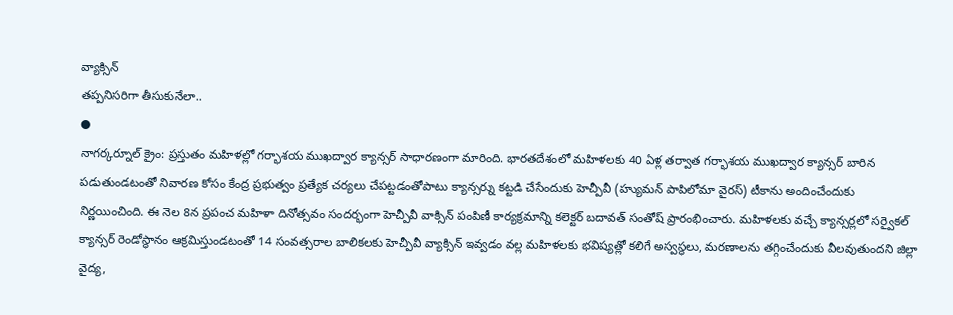వ్యాక్సిన్
తప్పనిసరిగా తీసుకునేలా..
●
నాగర్కర్నూల్ క్రైం: ప్రస్తుతం మహిళల్లో గర్భాశయ ముఖద్వార క్యాన్సర్ సాధారణంగా మారింది. భారతదేశంలో మహిళలకు 40 ఏళ్ల తర్వాత గర్భాశయ ముఖద్వార క్యాన్సర్ బారిన పడుతుండటంతో నివారణ కోసం కేంద్ర ప్రభుత్వం ప్రత్యేక చర్యలు చేపట్టడంతోపాటు క్యాన్సర్ను కట్టడి చేసేందుకు హెచ్పీవీ (హ్యుమన్ పాపిలోమా వైరస్) టీకాను అందించేందుకు నిర్ణయించింది. ఈ నెల 8న ప్రపంచ మహిళా దినోత్సవం సందర్భంగా హెచ్పీవీ వాక్సిన్ పంపిణీ కార్యక్రమాన్ని కలెక్టర్ బదావత్ సంతోష్ ప్రారంభించారు. మహిళలకు వచ్చే క్యాన్సర్లలో సర్వైకల్ క్యాన్సర్ రెండోస్థానం ఆక్రమిస్తుండటంతో 14 సంవత్సరాల బాలికలకు హెచ్పీవీ వ్యాక్సిన్ ఇవ్వడం వల్ల మహిళలకు భవిష్యత్లో కలిగే అస్వస్థలు, మరణాలను తగ్గించేందుకు వీలవుతుందని జిల్లా వైద్య,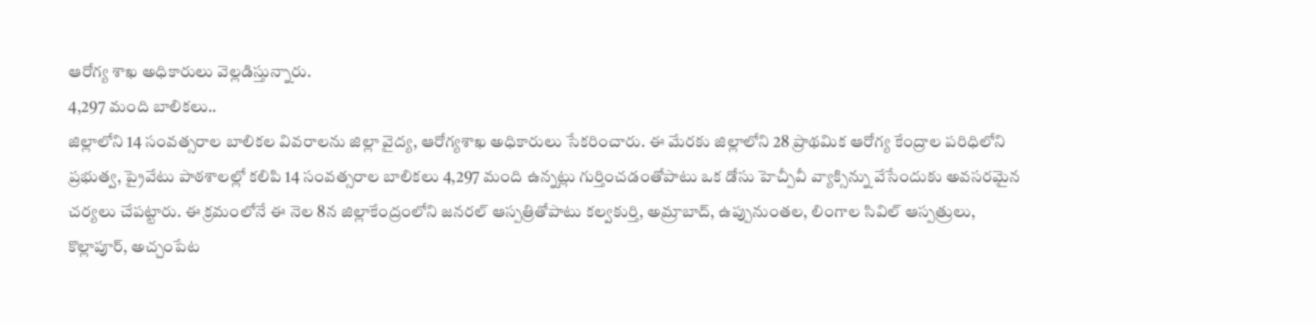ఆరోగ్య శాఖ అధికారులు వెల్లడిస్తున్నారు.
4,297 మంది బాలికలు..
జిల్లాలోని 14 సంవత్సరాల బాలికల వివరాలను జిల్లా వైద్య, ఆరోగ్యశాఖ అధికారులు సేకరించారు. ఈ మేరకు జిల్లాలోని 28 ప్రాథమిక ఆరోగ్య కేంద్రాల పరిధిలోని ప్రభుత్వ, ప్రైవేటు పాఠశాలల్లో కలిపి 14 సంవత్సరాల బాలికలు 4,297 మంది ఉన్నట్లు గుర్తించడంతోపాటు ఒక డోసు హెచ్పీవీ వ్యాక్సిన్ను వేసేందుకు అవసరమైన చర్యలు చేపట్టారు. ఈ క్రమంలోనే ఈ నెల 8న జిల్లాకేంద్రంలోని జనరల్ ఆస్పత్రితోపాటు కల్వకుర్తి, అమ్రాబాద్, ఉప్పునుంతల, లింగాల సివిల్ ఆస్పత్రులు, కొల్లాపూర్, అచ్చంపేట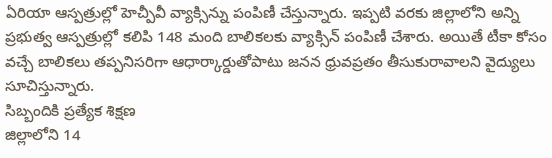ఏరియా ఆస్పత్రుల్లో హెచ్పీవీ వ్యాక్సిన్ను పంపిణీ చేస్తున్నారు. ఇప్పటి వరకు జిల్లాలోని అన్ని ప్రభుత్వ ఆస్పత్రుల్లో కలిపి 148 మంది బాలికలకు వ్యాక్సిన్ పంపిణీ చేశారు. అయితే టీకా కోసం వచ్చే బాలికలు తప్పనిసరిగా ఆధార్కార్డుతోపాటు జనన ధ్రువప్రతం తీసుకురావాలని వైద్యులు సూచిస్తున్నారు.
సిబ్బందికి ప్రత్యేక శిక్షణ
జిల్లాలోని 14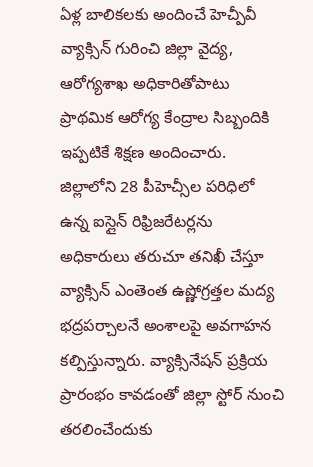ఏళ్ల బాలికలకు అందించే హెచ్పీవీ వ్యాక్సిన్ గురించి జిల్లా వైద్య, ఆరోగ్యశాఖ అధికారితోపాటు ప్రాథమిక ఆరోగ్య కేంద్రాల సిబ్బందికి ఇప్పటికే శిక్షణ అందించారు. జిల్లాలోని 28 పీహెచ్సీల పరిధిలో ఉన్న ఐస్లైన్ రిఫ్రిజరేటర్లను అధికారులు తరుచూ తనిఖీ చేస్తూ వ్యాక్సిన్ ఎంతెంత ఉష్ణోగ్రత్తల మద్య భద్రపర్చాలనే అంశాలపై అవగాహన కల్పిస్తున్నారు. వ్యాక్సినేషన్ ప్రక్రియ ప్రారంభం కావడంతో జిల్లా స్టోర్ నుంచి తరలించేందుకు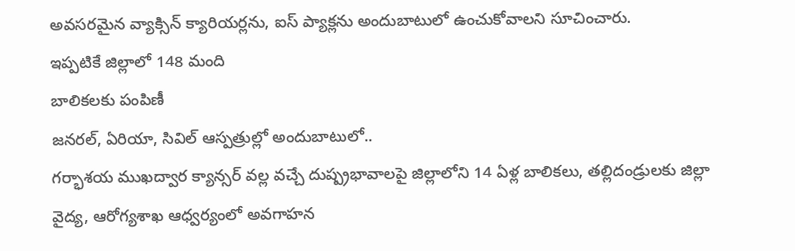అవసరమైన వ్యాక్సిన్ క్యారియర్లను, ఐస్ ప్యాక్లను అందుబాటులో ఉంచుకోవాలని సూచించారు.
ఇప్పటికే జిల్లాలో 148 మంది
బాలికలకు పంపిణీ
జనరల్, ఏరియా, సివిల్ ఆస్పత్రుల్లో అందుబాటులో..
గర్భాశయ ముఖద్వార క్యాన్సర్ వల్ల వచ్చే దుష్ప్రభావాలపై జిల్లాలోని 14 ఏళ్ల బాలికలు, తల్లిదండ్రులకు జిల్లా వైద్య, ఆరోగ్యశాఖ ఆధ్వర్యంలో అవగాహన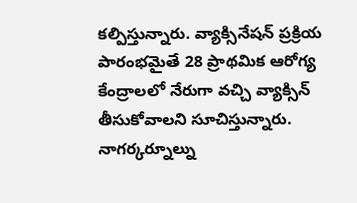కల్పిస్తున్నారు. వ్యాక్సినేషన్ ప్రక్రియ పారంభమైతే 28 ప్రాథమిక ఆరోగ్య కేంద్రాలలో నేరుగా వచ్చి వ్యాక్సిన్ తీసుకోవాలని సూచిస్తున్నారు. నాగర్కర్నూల్ను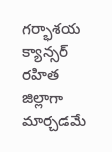గర్భాశయ క్యాన్సర్ రహిత జిల్లాగా మార్చడమే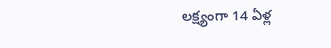లక్ష్యంగా 14 ఏళ్ల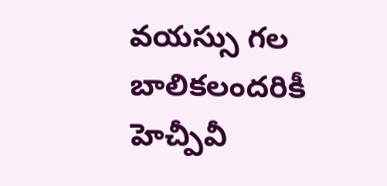వయస్సు గల బాలికలందరికీ హెచ్పీవీ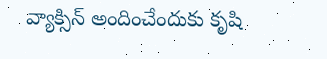వ్యాక్సిన్ అందించేందుకు కృషి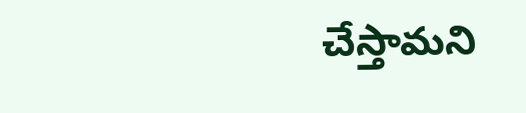చేస్తామని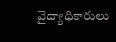వైద్యాధికారులు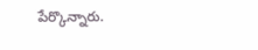పేర్కొన్నారు.